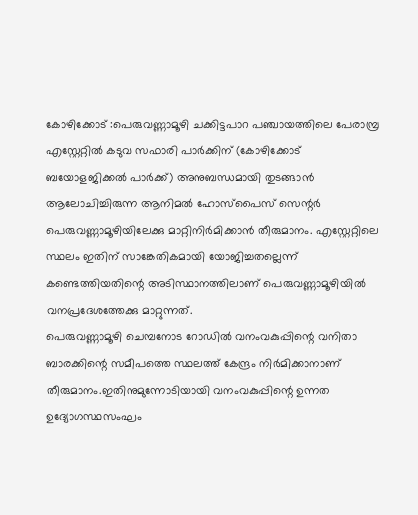കോഴിക്കോട് :പെരുവണ്ണാമൂഴി ചക്കിട്ടപാറ പഞ്ചായത്തിലെ പേരാമ്പ്ര എസ്റ്റേറ്റിൽ കടുവ സഫാരി പാർക്കിന് (കോഴിക്കോട് ബയോളജിക്കൽ പാർക്ക്) അനുബന്ധമായി തുടങ്ങാൻ ആലോചിച്ചിരുന്ന ആനിമൽ ഹോസ്പൈസ് സെന്റർ പെരുവണ്ണാമൂഴിയിലേക്കു മാറ്റിനിർമിക്കാൻ തീരുമാനം. എസ്റ്റേറ്റിലെ സ്ഥലം ഇതിന് സാങ്കേതികമായി യോജിച്ചതല്ലെന്ന് കണ്ടെത്തിയതിന്റെ അടിസ്ഥാനത്തിലാണ് പെരുവണ്ണാമൂഴിയിൽ വനപ്രദേശത്തേക്കു മാറ്റുന്നത്.
പെരുവണ്ണാമൂഴി ചെമ്പനോട റോഡിൽ വനംവകുപ്പിന്റെ വനിതാ ബാരക്കിന്റെ സമീപത്തെ സ്ഥലത്ത് കേന്ദ്രം നിർമിക്കാനാണ് തീരുമാനം.ഇതിനുമുന്നോടിയായി വനംവകുപ്പിന്റെ ഉന്നത ഉദ്യോഗസ്ഥസംഘം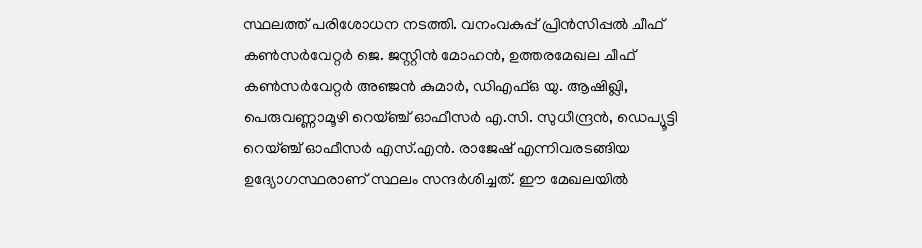സ്ഥലത്ത് പരിശോധന നടത്തി. വനംവകുപ്പ് പ്രിൻസിപ്പൽ ചീഫ് കൺസർവേറ്റർ ജെ. ജസ്റ്റിൻ മോഹൻ, ഉത്തരമേഖല ചീഫ് കൺസർവേറ്റർ അഞ്ജൻ കുമാർ, ഡിഎഫ്ഒ യു. ആഷിഖ്ലി, പെരുവണ്ണാമൂഴി റെയ്ഞ്ച് ഓഫീസർ എ.സി. സുധീന്ദ്രൻ, ഡെപ്യൂട്ടി റെയ്ഞ്ച് ഓഫീസർ എസ്.എൻ. രാജേഷ് എന്നിവരടങ്ങിയ ഉദ്യോഗസ്ഥരാണ് സ്ഥലം സന്ദർശിച്ചത്. ഈ മേഖലയിൽ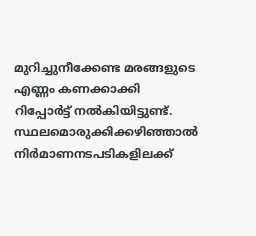മുറിച്ചുനീക്കേണ്ട മരങ്ങളുടെ എണ്ണം കണക്കാക്കി റിപ്പോർട്ട് നൽകിയിട്ടുണ്ട്.
സ്ഥലമൊരുക്കിക്കഴിഞ്ഞാൽ നിർമാണനടപടികളിലക്ക്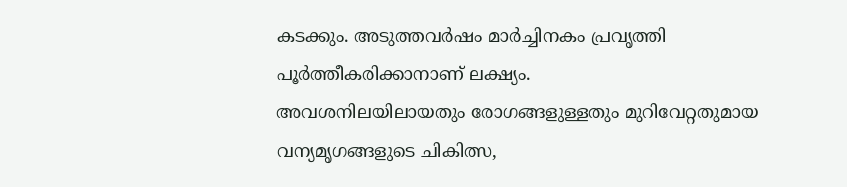കടക്കും. അടുത്തവർഷം മാർച്ചിനകം പ്രവൃത്തി പൂർത്തീകരിക്കാനാണ് ലക്ഷ്യം.
അവശനിലയിലായതും രോഗങ്ങളുള്ളതും മുറിവേറ്റതുമായ വന്യമൃഗങ്ങളുടെ ചികിത്സ,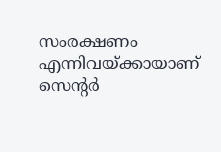സംരക്ഷണം എന്നിവയ്ക്കായാണ് സെന്റർ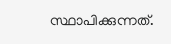സ്ഥാപിക്കുന്നത്.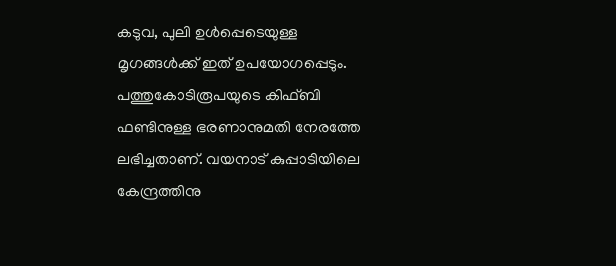കടുവ, പുലി ഉൾപ്പെടെയുള്ള മൃഗങ്ങൾക്ക് ഇത് ഉപയോഗപ്പെടും. പത്തുകോടിരൂപയുടെ കിഫ്ബി ഫണ്ടിനുള്ള ഭരണാനുമതി നേരത്തേ ലഭിച്ചതാണ്. വയനാട് കുപ്പാടിയിലെ കേന്ദ്രത്തിനു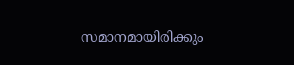സമാനമായിരിക്കും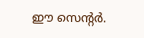ഈ സെന്റർ.